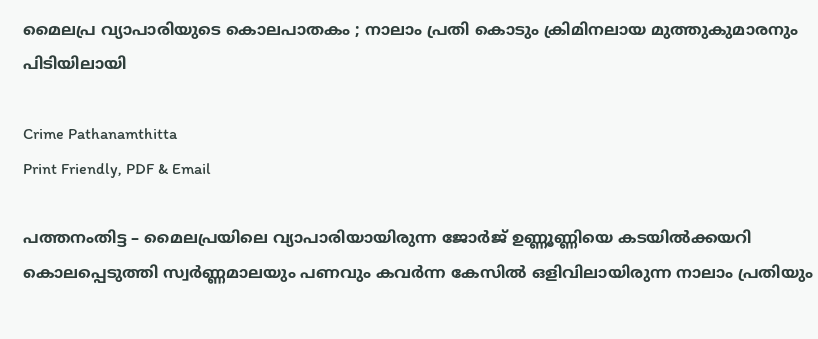മൈലപ്ര വ്യാപാരിയുടെ കൊലപാതകം ; നാലാം പ്രതി കൊടും ക്രിമിനലായ മുത്തുകുമാരനും പിടിയിലായി

Crime Pathanamthitta
Print Friendly, PDF & Email

പത്തനംതിട്ട – മൈലപ്രയിലെ വ്യാപാരിയായിരുന്ന ജോർജ് ഉണ്ണൂണ്ണിയെ കടയിൽക്കയറി കൊലപ്പെടുത്തി സ്വർണ്ണമാലയും പണവും കവർന്ന കേസിൽ ഒളിവിലായിരുന്ന നാലാം പ്രതിയും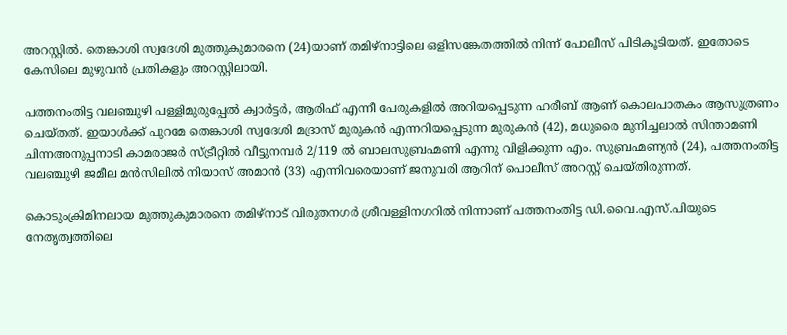അറസ്റ്റിൽ. തെങ്കാശി സ്വദേശി മുത്തുകുമാരനെ (24)യാണ് തമിഴ്‌നാട്ടിലെ ഒളിസങ്കേതത്തിൽ നിന്ന് പോലീസ് പിടികൂടിയത്. ഇതോടെ കേസിലെ മുഴുവൻ പ്രതികളും അറസ്റ്റിലായി.

പത്തനംതിട്ട വലഞ്ചുഴി പള്ളിമുരുപ്പേൽ ക്വാർട്ടർ, ആരിഫ് എന്നീ പേരുകളിൽ അറിയപ്പെടുന്ന ഹരീബ് ആണ് കൊലപാതകം ആസുത്രണം ചെയ്തത്. ഇയാൾക്ക് പുറമേ തെങ്കാശി സ്വദേശി മദ്രാസ് മുരുകൻ എന്നറിയപ്പെടുന്ന മുരുകൻ (42), മധുരൈ മുനിച്ചലാൽ സിന്താമണി ചിന്നഅനുപ്പനാടി കാമരാജർ സ്ട്രീറ്റിൽ വീട്ടുനമ്പർ 2/119 ൽ ബാലസുബ്രഹ്മണി എന്നു വിളിക്കുന്ന എം. സുബ്രഹ്മണ്യൻ (24), പത്തനംതിട്ട വലഞ്ചുഴി ജമീല മൻസിലിൽ നിയാസ് അമാൻ (33) എന്നിവരെയാണ് ജനുവരി ആറിന് പൊലീസ് അറസ്റ്റ് ചെയ്തിരുന്നത്.

കൊടുംക്രിമിനലായ മുത്തുകുമാരനെ തമിഴ്‌നാട് വിരുതനഗർ ശ്രീവള്ളിനഗറിൽ നിന്നാണ് പത്തനംതിട്ട ഡി.വൈ.എസ്.പിയുടെ നേതൃത്വത്തിലെ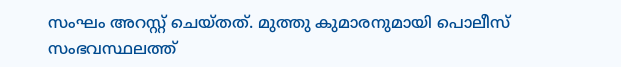സംഘം അറസ്റ്റ് ചെയ്തത്. മുത്തു കുമാരനുമായി പൊലീസ് സംഭവസ്ഥലത്ത്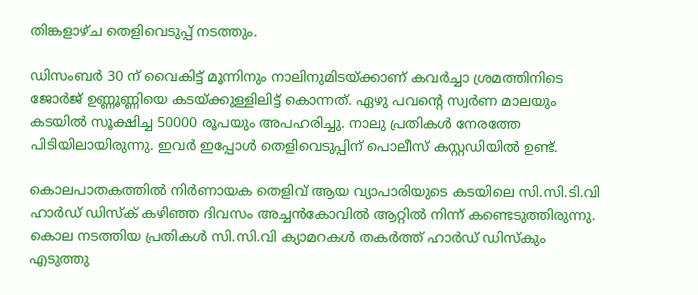തിങ്കളാഴ്ച തെളിവെടുപ്പ് നടത്തും.

ഡിസംബർ 30 ന് വൈകിട്ട് മൂന്നിനും നാലിനുമിടയ്ക്കാണ് കവർച്ചാ ശ്രമത്തിനിടെ ജോർജ് ഉണ്ണൂണ്ണിയെ കടയ്ക്കുള്ളിലിട്ട് കൊന്നത്. ഏഴു പവന്റെ സ്വർണ മാലയും കടയിൽ സൂക്ഷിച്ച 50000 രൂപയും അപഹരിച്ചു. നാലു പ്രതികൾ നേരത്തേ പിടിയിലായിരുന്നു. ഇവർ ഇപ്പോൾ തെളിവെടുപ്പിന് പൊലീസ് കസ്റ്റഡിയിൽ ഉണ്ട്.

കൊലപാതകത്തിൽ നിർണായക തെളിവ് ആയ വ്യാപാരിയുടെ കടയിലെ സി.സി.ടി.വി ഹാർഡ് ഡിസ്‌ക് കഴിഞ്ഞ ദിവസം അച്ചൻകോവിൽ ആറ്റിൽ നിന്ന് കണ്ടെടുത്തിരുന്നു. കൊല നടത്തിയ പ്രതികൾ സി.സി.വി ക്യാമറകൾ തകർത്ത് ഹാർഡ് ഡിസ്‌കും എടുത്തു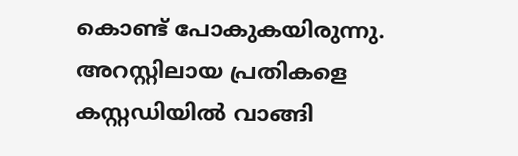കൊണ്ട് പോകുകയിരുന്നു. അറസ്റ്റിലായ പ്രതികളെ കസ്റ്റഡിയിൽ വാങ്ങി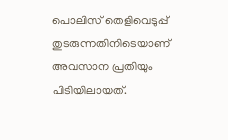പൊലിസ് തെളിവെടുപ്പ് തുടരുന്നതിനിടെയാണ് അവസാന പ്രതിയും പിടിയിലായത്.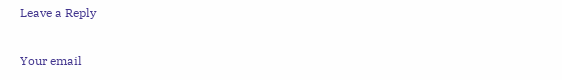Leave a Reply

Your email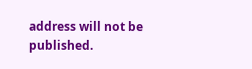address will not be published.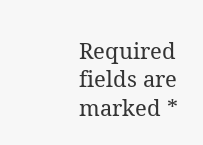Required fields are marked *